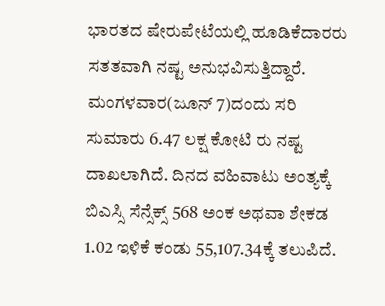ಭಾರತದ ಷೇರುಪೇಟೆಯಲ್ಲಿ ಹೂಡಿಕೆದಾರರು ಸತತವಾಗಿ ನಷ್ಟ ಅನುಭವಿಸುತ್ತಿದ್ದಾರೆ. ಮಂಗಳವಾರ(ಜೂನ್ 7)ದಂದು ಸರಿ ಸುಮಾರು 6.47 ಲಕ್ಷ ಕೋಟಿ ರು ನಷ್ಟ ದಾಖಲಾಗಿದೆ. ದಿನದ ವಹಿವಾಟು ಅಂತ್ಯಕ್ಕೆ ಬಿಎಸ್ಸಿ ಸೆನ್ಸೆಕ್ಸ್ 568 ಅಂಕ ಅಥವಾ ಶೇಕಡ 1.02 ಇಳಿಕೆ ಕಂಡು 55,107.34ಕ್ಕೆ ತಲುಪಿದೆ.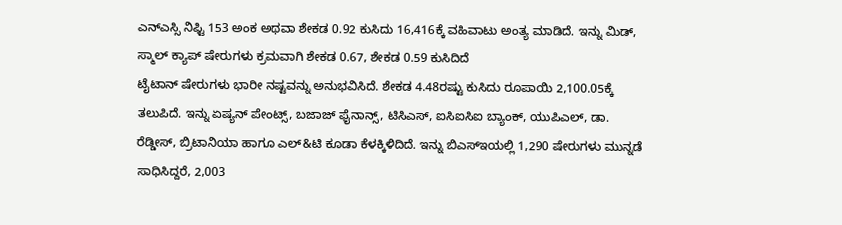ಎನ್ಎಸ್ಸಿ ನಿಫ್ಟಿ 153 ಅಂಕ ಅಥವಾ ಶೇಕಡ 0.92 ಕುಸಿದು 16,416ಕ್ಕೆ ವಹಿವಾಟು ಅಂತ್ಯ ಮಾಡಿದೆ. ಇನ್ನು ಮಿಡ್, ಸ್ಮಾಲ್ ಕ್ಯಾಪ್ ಷೇರುಗಳು ಕ್ರಮವಾಗಿ ಶೇಕಡ 0.67, ಶೇಕಡ 0.59 ಕುಸಿದಿದೆ
ಟೈಟಾನ್ ಷೇರುಗಳು ಭಾರೀ ನಷ್ಟವನ್ನು ಅನುಭವಿಸಿದೆ. ಶೇಕಡ 4.48ರಷ್ಟು ಕುಸಿದು ರೂಪಾಯಿ 2,100.05ಕ್ಕೆ ತಲುಪಿದೆ. ಇನ್ನು ಏಷ್ಯನ್ ಪೇಂಟ್ಸ್, ಬಜಾಜ್ ಫೈನಾನ್ಸ್, ಟಿಸಿಎಸ್, ಐಸಿಐಸಿಐ ಬ್ಯಾಂಕ್, ಯುಪಿಎಲ್, ಡಾ. ರೆಡ್ಡೀಸ್, ಬ್ರಿಟಾನಿಯಾ ಹಾಗೂ ಎಲ್&ಟಿ ಕೂಡಾ ಕೆಳಕ್ಕಿಳಿದಿದೆ. ಇನ್ನು ಬಿಎಸ್ಇಯಲ್ಲಿ 1,290 ಷೇರುಗಳು ಮುನ್ನಡೆ ಸಾಧಿಸಿದ್ದರೆ, 2,003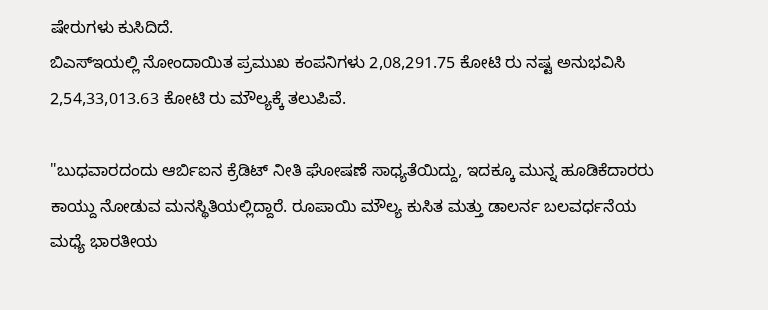ಷೇರುಗಳು ಕುಸಿದಿದೆ.
ಬಿಎಸ್ಇಯಲ್ಲಿ ನೋಂದಾಯಿತ ಪ್ರಮುಖ ಕಂಪನಿಗಳು 2,08,291.75 ಕೋಟಿ ರು ನಷ್ಟ ಅನುಭವಿಸಿ 2,54,33,013.63 ಕೋಟಿ ರು ಮೌಲ್ಯಕ್ಕೆ ತಲುಪಿವೆ.

"ಬುಧವಾರದಂದು ಆರ್ಬಿಐನ ಕ್ರೆಡಿಟ್ ನೀತಿ ಘೋಷಣೆ ಸಾಧ್ಯತೆಯಿದ್ದು, ಇದಕ್ಕೂ ಮುನ್ನ ಹೂಡಿಕೆದಾರರು ಕಾಯ್ದು ನೋಡುವ ಮನಸ್ಥಿತಿಯಲ್ಲಿದ್ದಾರೆ. ರೂಪಾಯಿ ಮೌಲ್ಯ ಕುಸಿತ ಮತ್ತು ಡಾಲರ್ನ ಬಲವರ್ಧನೆಯ ಮಧ್ಯೆ ಭಾರತೀಯ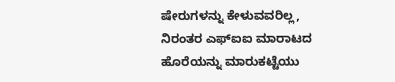ಷೇರುಗಳನ್ನು ಕೇಳುವವರಿಲ್ಲ, ನಿರಂತರ ಎಫ್ಐಐ ಮಾರಾಟದ ಹೊರೆಯನ್ನು ಮಾರುಕಟ್ಟೆಯು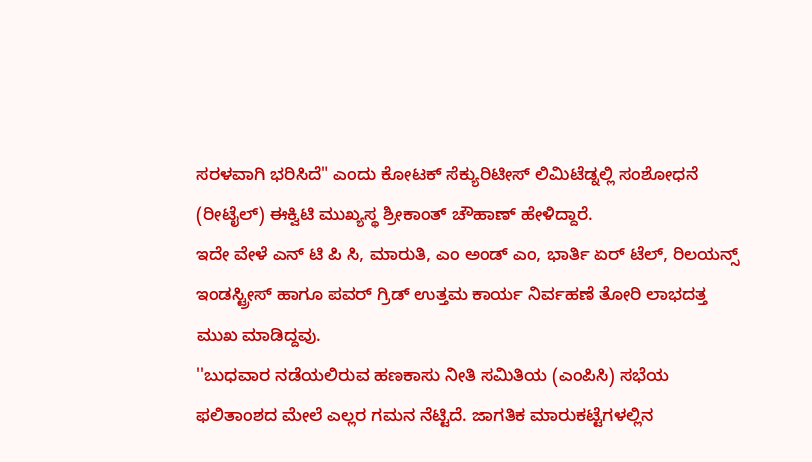ಸರಳವಾಗಿ ಭರಿಸಿದೆ" ಎಂದು ಕೋಟಕ್ ಸೆಕ್ಯುರಿಟೀಸ್ ಲಿಮಿಟೆಡ್ನಲ್ಲಿ ಸಂಶೋಧನೆ (ರೀಟೈಲ್) ಈಕ್ವಿಟಿ ಮುಖ್ಯಸ್ಥ ಶ್ರೀಕಾಂತ್ ಚೌಹಾಣ್ ಹೇಳಿದ್ದಾರೆ.
ಇದೇ ವೇಳೆ ಎನ್ ಟಿ ಪಿ ಸಿ, ಮಾರುತಿ, ಎಂ ಅಂಡ್ ಎಂ, ಭಾರ್ತಿ ಏರ್ ಟೆಲ್, ರಿಲಯನ್ಸ್ ಇಂಡಸ್ಟ್ರೀಸ್ ಹಾಗೂ ಪವರ್ ಗ್ರಿಡ್ ಉತ್ತಮ ಕಾರ್ಯ ನಿರ್ವಹಣೆ ತೋರಿ ಲಾಭದತ್ತ ಮುಖ ಮಾಡಿದ್ದವು.
''ಬುಧವಾರ ನಡೆಯಲಿರುವ ಹಣಕಾಸು ನೀತಿ ಸಮಿತಿಯ (ಎಂಪಿಸಿ) ಸಭೆಯ ಫಲಿತಾಂಶದ ಮೇಲೆ ಎಲ್ಲರ ಗಮನ ನೆಟ್ಟಿದೆ. ಜಾಗತಿಕ ಮಾರುಕಟ್ಟೆಗಳಲ್ಲಿನ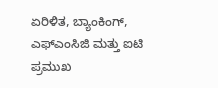ಏರಿಳಿತ, ಬ್ಯಾಂಕಿಂಗ್, ಎಫ್ಎಂಸಿಜಿ ಮತ್ತು ಐಟಿ ಪ್ರಮುಖ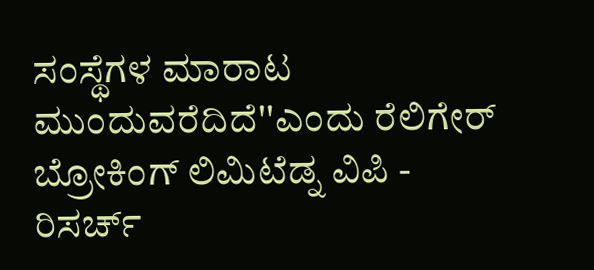ಸಂಸ್ಥೆಗಳ ಮಾರಾಟ ಮುಂದುವರೆದಿದೆ''ಎಂದು ರೆಲಿಗೇರ್ ಬ್ರೋಕಿಂಗ್ ಲಿಮಿಟೆಡ್ನ ವಿಪಿ - ರಿಸರ್ಚ್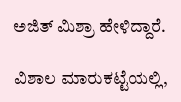ಅಜಿತ್ ಮಿಶ್ರಾ ಹೇಳಿದ್ದಾರೆ.

ವಿಶಾಲ ಮಾರುಕಟ್ಟೆಯಲ್ಲಿ,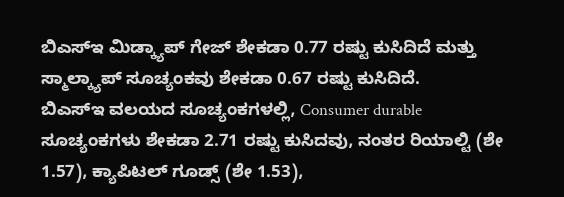ಬಿಎಸ್ಇ ಮಿಡ್ಕ್ಯಾಪ್ ಗೇಜ್ ಶೇಕಡಾ 0.77 ರಷ್ಟು ಕುಸಿದಿದೆ ಮತ್ತು ಸ್ಮಾಲ್ಕ್ಯಾಪ್ ಸೂಚ್ಯಂಕವು ಶೇಕಡಾ 0.67 ರಷ್ಟು ಕುಸಿದಿದೆ.
ಬಿಎಸ್ಇ ವಲಯದ ಸೂಚ್ಯಂಕಗಳಲ್ಲಿ, Consumer durable ಸೂಚ್ಯಂಕಗಳು ಶೇಕಡಾ 2.71 ರಷ್ಟು ಕುಸಿದವು, ನಂತರ ರಿಯಾಲ್ಟಿ (ಶೇ 1.57), ಕ್ಯಾಪಿಟಲ್ ಗೂಡ್ಸ್ (ಶೇ 1.53),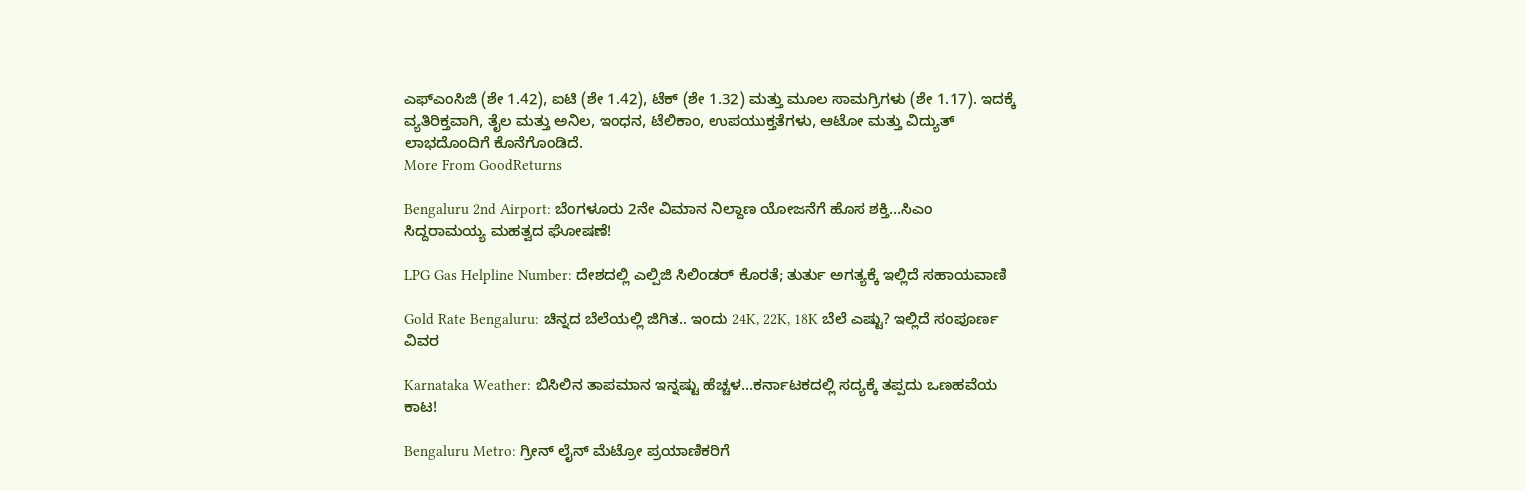ಎಫ್ಎಂಸಿಜಿ (ಶೇ 1.42), ಐಟಿ (ಶೇ 1.42), ಟೆಕ್ (ಶೇ 1.32) ಮತ್ತು ಮೂಲ ಸಾಮಗ್ರಿಗಳು (ಶೇ 1.17). ಇದಕ್ಕೆ ವ್ಯತಿರಿಕ್ತವಾಗಿ, ತೈಲ ಮತ್ತು ಅನಿಲ, ಇಂಧನ, ಟೆಲಿಕಾಂ, ಉಪಯುಕ್ತತೆಗಳು, ಆಟೋ ಮತ್ತು ವಿದ್ಯುತ್ ಲಾಭದೊಂದಿಗೆ ಕೊನೆಗೊಂಡಿದೆ.
More From GoodReturns

Bengaluru 2nd Airport: ಬೆಂಗಳೂರು 2ನೇ ವಿಮಾನ ನಿಲ್ದಾಣ ಯೋಜನೆಗೆ ಹೊಸ ಶಕ್ತಿ…ಸಿಎಂ ಸಿದ್ದರಾಮಯ್ಯ ಮಹತ್ವದ ಘೋಷಣೆ!

LPG Gas Helpline Number: ದೇಶದಲ್ಲಿ ಎಲ್ಪಿಜಿ ಸಿಲಿಂಡರ್ ಕೊರತೆ; ತುರ್ತು ಅಗತ್ಯಕ್ಕೆ ಇಲ್ಲಿದೆ ಸಹಾಯವಾಣಿ

Gold Rate Bengaluru: ಚಿನ್ನದ ಬೆಲೆಯಲ್ಲಿ ಜಿಗಿತ.. ಇಂದು 24K, 22K, 18K ಬೆಲೆ ಎಷ್ಟು? ಇಲ್ಲಿದೆ ಸಂಪೂರ್ಣ ವಿವರ

Karnataka Weather: ಬಿಸಿಲಿನ ತಾಪಮಾನ ಇನ್ನಷ್ಟು ಹೆಚ್ಚಳ…ಕರ್ನಾಟಕದಲ್ಲಿ ಸದ್ಯಕ್ಕೆ ತಪ್ಪದು ಒಣಹವೆಯ ಕಾಟ!

Bengaluru Metro: ಗ್ರೀನ್ ಲೈನ್ ಮೆಟ್ರೋ ಪ್ರಯಾಣಿಕರಿಗೆ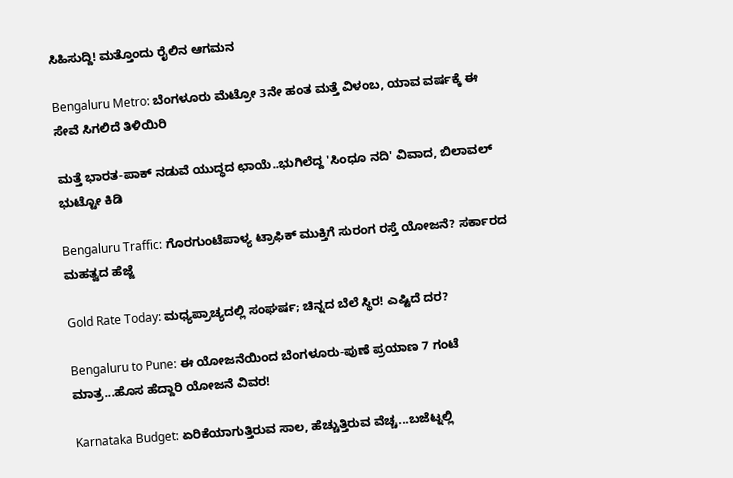ಸಿಹಿಸುದ್ದಿ! ಮತ್ತೊಂದು ರೈಲಿನ ಆಗಮನ

Bengaluru Metro: ಬೆಂಗಳೂರು ಮೆಟ್ರೋ 3ನೇ ಹಂತ ಮತ್ತೆ ವಿಳಂಬ, ಯಾವ ವರ್ಷಕ್ಕೆ ಈ ಸೇವೆ ಸಿಗಲಿದೆ ತಿಳಿಯಿರಿ

ಮತ್ತೆ ಭಾರತ-ಪಾಕ್ ನಡುವೆ ಯುದ್ಧದ ಛಾಯೆ..ಭುಗಿಲೆದ್ದ 'ಸಿಂಧೂ ನದಿ' ವಿವಾದ, ಬಿಲಾವಲ್ ಭುಟ್ಟೋ ಕಿಡಿ

Bengaluru Traffic: ಗೊರಗುಂಟೆಪಾಳ್ಯ ಟ್ರಾಫಿಕ್ ಮುಕ್ತಿಗೆ ಸುರಂಗ ರಸ್ತೆ ಯೋಜನೆ? ಸರ್ಕಾರದ ಮಹತ್ವದ ಹೆಜ್ಜೆ

Gold Rate Today: ಮಧ್ಯಪ್ರಾಚ್ಯದಲ್ಲಿ ಸಂಘರ್ಷ; ಚಿನ್ನದ ಬೆಲೆ ಸ್ಥಿರ! ಎಷ್ಟಿದೆ ದರ?

Bengaluru to Pune: ಈ ಯೋಜನೆಯಿಂದ ಬೆಂಗಳೂರು-ಪುಣೆ ಪ್ರಯಾಣ 7 ಗಂಟೆ ಮಾತ್ರ...ಹೊಸ ಹೆದ್ದಾರಿ ಯೋಜನೆ ವಿವರ!

Karnataka Budget: ಏರಿಕೆಯಾಗುತ್ತಿರುವ ಸಾಲ, ಹೆಚ್ಚುತ್ತಿರುವ ವೆಚ್ಚ...ಬಜೆಟ್ನಲ್ಲಿ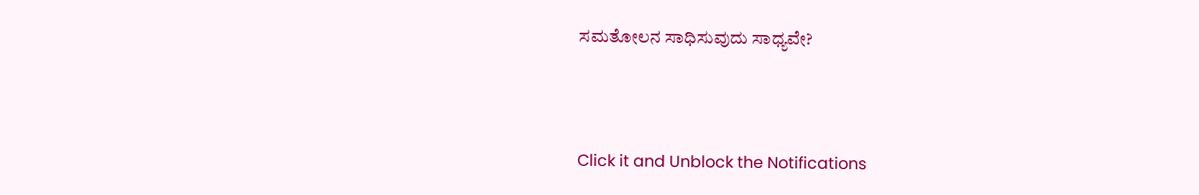ಸಮತೋಲನ ಸಾಧಿಸುವುದು ಸಾಧ್ಯವೇ?



Click it and Unblock the Notifications